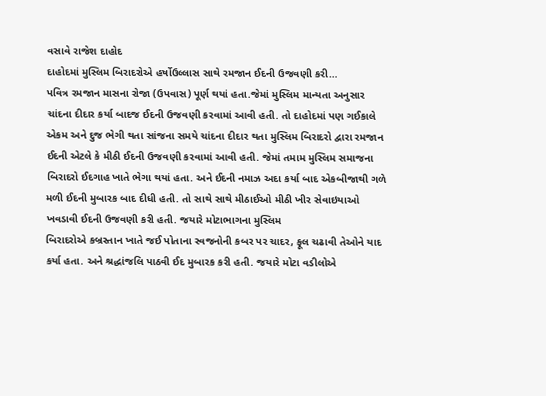વસાવે રાજેશ દાહોદ
દાહોદમાં મુસ્લિમ બિરાદરોએ હર્ષોઉલ્લાસ સાથે રમજાન ઈદની ઉજવણી કરી…
પવિત્ર રમજાન માસના રોજા (ઉપવાસ) પૂર્ણ થયાં હતા.જેમાં મુસ્લિમ માન્યતા અનુસાર ચાંદના દીદાર કર્યા બાદજ ઈદની ઉજવણી કરવામાં આવી હતી. તો દાહોદમાં પણ ગઈકાલે એકમ અને દુજ ભેગી થતા સાંજના સમયે ચાંદના દીદાર થતા મુસ્લિમ બિરાદરો દ્વારા રમજાન ઈદની એટલે કે મીઠી ઈદની ઉજવણી કરવામાં આવી હતી. જેમાં તમામ મુસ્લિમ સમાજના બિરાદરો ઈદગાહ ખાતે ભેગા થયાં હતા. અને ઈદની નમાઝ અદા કર્યા બાદ એકબીજાથી ગળે મળી ઈદની મુબારક બાદ દીધી હતી. તો સાથે સાથે મીઠાઈઓ મીઠી ખીર સેવાઇયાઓ ખવડાવી ઈદની ઉજવણી કરી હતી. જયારે મોટાભાગના મુસ્લિમ
બિરાદરોએ કબ્રસ્તાન ખાતે જઈ પોતાના સ્વજનોની કબર પર ચાદર, ફૂલ ચઢાવી તેઓને યાદ કર્યા હતા. અને શ્રદ્ધાંજલિ પાઠવી ઈદ મુબારક કરી હતી. જયારે મોટા વડીલોએ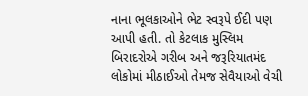નાના ભૂલકાઓને ભેટ સ્વરૂપે ઈદી પણ આપી હતી. તો કેટલાક મુસ્લિમ બિરાદરોએ ગરીબ અને જરૂરિયાતમંદ લોકોમાં મીઠાઈઓ તેમજ સેવૈયાઓ વેચી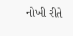નોખી રીતે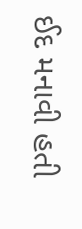ઈદ મનાવી હતી